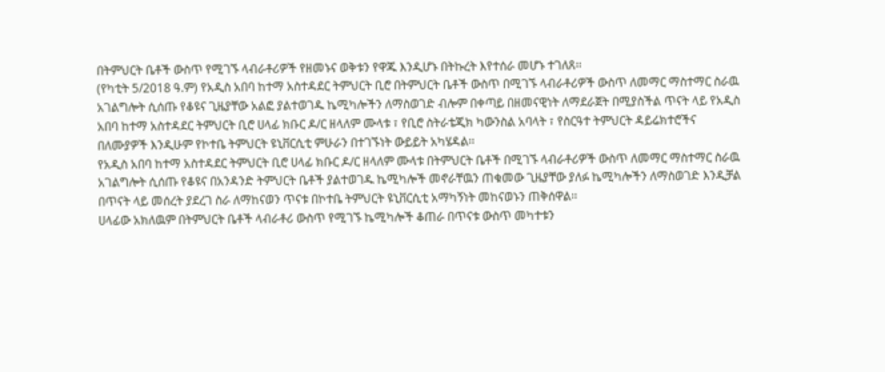በትምህርት ቤቶች ውስጥ የሚገኙ ላብራቶሪዎች የዘመኑና ወቅቱን የዋጁ እንዲሆኑ በትኩረት እየተሰራ መሆኑ ተገለጸ፡፡
(የካቲት 5/2018 ዓ.ም) የአዲስ አበባ ከተማ አስተዳደር ትምህርት ቢሮ በትምህርት ቤቶች ውስጥ በሚገኙ ላብራቶሪዎች ውስጥ ለመማር ማስተማር ስራዉ አገልግሎት ሲሰጡ የቆዩና ጊዜያቸው አልፎ ያልተወገዱ ኬሚካሎችን ለማስወገድ ብሎም በቀጣይ በዘመናዊነት ለማደራጀት በሚያስችል ጥናት ላይ የአዲስ አበባ ከተማ አስተዳደር ትምህርት ቢሮ ሀላፊ ክቡር ዶ/ር ዘላለም ሙላቱ ፣ የቢሮ ስትራቴጂክ ካውንስል አባላት ፣ የስርዓተ ትምህርት ዳይሬክተሮችና በለሙያዎች እንዲሁም የኮተቤ ትምህርት ዩኒቨርሲቲ ምሁራን በተገኙነት ውይይት አካሄዳል፡፡
የአዲስ አበባ ከተማ አስተዳደር ትምህርት ቢሮ ሀላፊ ክቡር ዶ/ር ዘላለም ሙላቱ በትምህርት ቤቶች በሚገኙ ላብራቶሪዎች ውስጥ ለመማር ማስተማር ስራዉ አገልግሎት ሲሰጡ የቆዩና በአንዳንድ ትምህርት ቤቶች ያልተወገዱ ኬሚካሎች መኖራቸዉን ጠቁመው ጊዜያቸው ያለፉ ኬሚካሎችን ለማስወገድ እንዲቻል በጥናት ላይ መሰረት ያደረገ ስራ ለማከናወን ጥናቱ በኮተቤ ትምህርት ዩኒቨርሲቲ አማካኝነት መከናወኑን ጠቅሰዋል፡፡
ሀላፊው አክለዉም በትምህርት ቤቶች ላብራቶሪ ውስጥ የሚገኙ ኬሚካሎች ቆጠራ በጥናቱ ውስጥ መካተቱን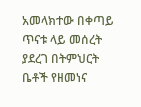አመላክተው በቀጣይ ጥናቱ ላይ መሰረት ያደረገ በትምህርት ቤቶች የዘመነና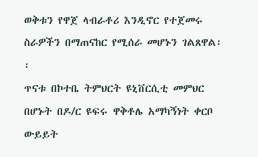ወቅቱን የዋጀ ላብራቶሪ እንዲኖር የተጀመሩ ስራዎችን በማጠናከር የሚሰራ መሆኑን ገልጸዋል፡፡
ጥናቱ በኮተቤ ትምህርት ዩኒቨርሲቲ መምህር በሆኑት በዶ/ር ዩፍሩ ዋቅቶሌ አማካኝነት ቀርቦ ውይይት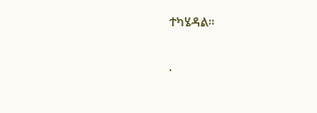ተካሄዳል፡፡

.